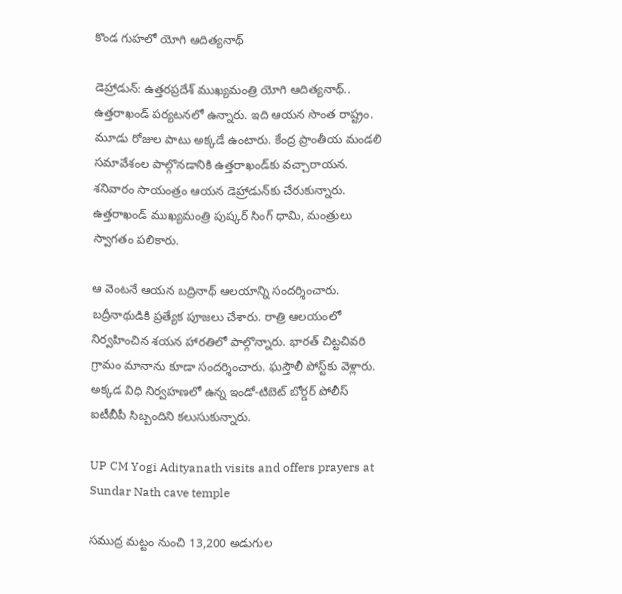కొండ గుహలో యోగి ఆదిత్యనాథ్

డెహ్రాడున్: ఉత్తరప్రదేశ్ ముఖ్యమంత్రి యోగి ఆదిత్యనాథ్.. ఉత్తరాఖండ్ పర్యటనలో ఉన్నారు. ఇది ఆయన సొంత రాష్ట్రం. మూడు రోజుల పాటు అక్కడే ఉంటారు. కేంద్ర ప్రాంతీయ మండలి సమావేశంల పాల్గొనడానికి ఉత్తరాఖండ్‌కు వచ్చారాయన. శనివారం సాయంత్రం ఆయన డెహ్రాడున్‌కు చేరుకున్నారు. ఉత్తరాఖండ్ ముఖ్యమంత్రి పుష్కర్ సింగ్ ధామి, మంత్రులు స్వాగతం పలికారు.

ఆ వెంటనే ఆయన బద్రినాథ్ ఆలయాన్ని సందర్శించారు. బద్రీనాథుడికి ప్రత్యేక పూజలు చేశారు. రాత్రి ఆలయంలో నిర్వహించిన శయన హారతిలో పాల్గొన్నారు. భారత్ చిట్టచివరి గ్రామం మానాను కూడా సందర్శించారు. ఘస్తౌలీ పోస్ట్‌కు వెళ్లారు. అక్కడ విధి నిర్వహణలో ఉన్న ఇండో-టిబెట్ బోర్డర్ పోలీస్ ఐటీబీపీ సిబ్బందిని కలుసుకున్నారు.

UP CM Yogi Adityanath visits and offers prayers at Sundar Nath cave temple

సముద్ర మట్టం నుంచి 13,200 అడుగుల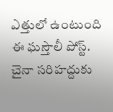ఎత్తులో ఉంటుంది ఈ ఘస్తౌలీ పోస్ట్. చైనా సరిహద్దుకు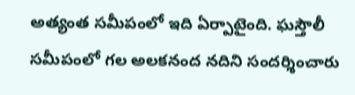అత్యంత సమీపంలో ఇది ఏర్పాటైంది. ఘస్తౌలీ సమీపంలో గల అలకనంద నదిని సందర్శించారు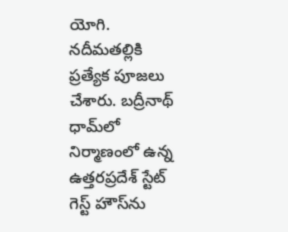యోగి. నదీమతల్లికి ప్రత్యేక పూజలు చేశారు. బద్రీనాథ్ ధామ్‌లో నిర్మాణంలో ఉన్న ఉత్తరప్రదేశ్ స్టేట్ గెస్ట్ హౌస్‌ను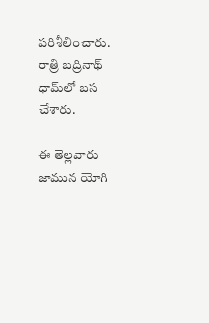పరిశీలించారు. రాత్రి బద్రినాథ్ ధామ్‌లో బస చేశారు.

ఈ తెల్లవారు జామున యోగి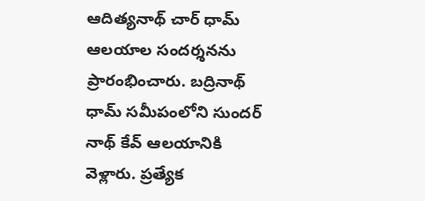ఆదిత్యనాథ్ చార్ ధామ్ ఆలయాల సందర్శనను ప్రారంభించారు. బద్రినాథ్ ధామ్ సమీపంలోని సుందర్ నాథ్ కేవ్ ఆలయానికి వెళ్లారు. ప్రత్యేక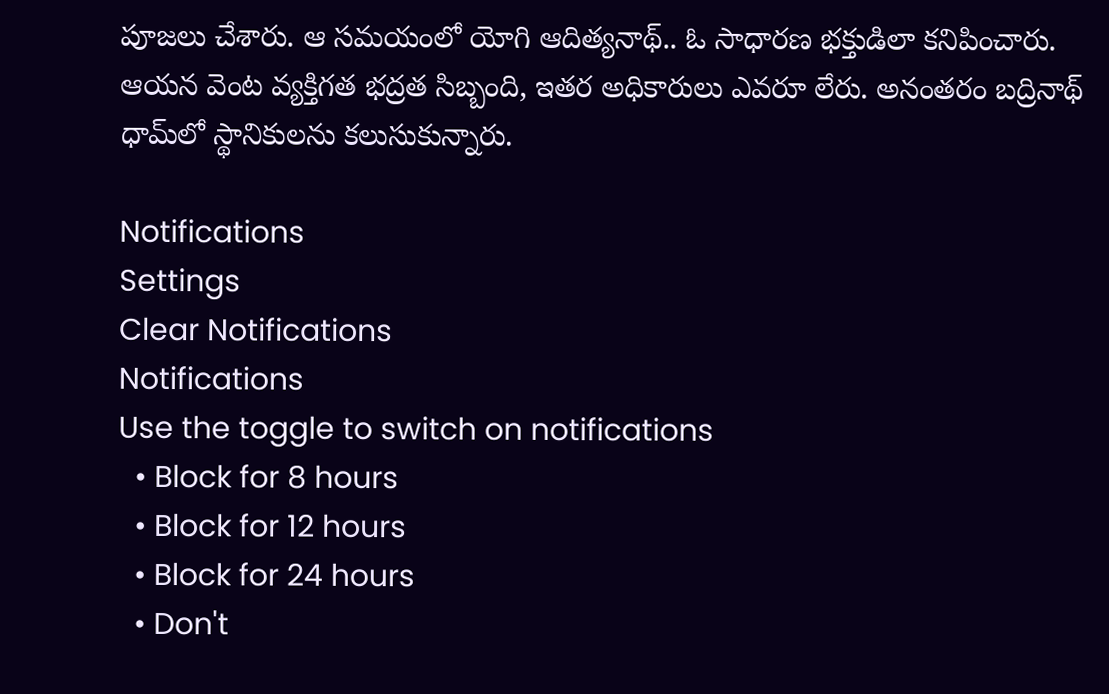పూజలు చేశారు. ఆ సమయంలో యోగి ఆదిత్యనాథ్.. ఓ సాధారణ భక్తుడిలా కనిపించారు. ఆయన వెంట వ్యక్తిగత భద్రత సిబ్బంది, ఇతర అధికారులు ఎవరూ లేరు. అనంతరం బద్రినాథ్ ధామ్‌లో స్థానికులను కలుసుకున్నారు.

Notifications
Settings
Clear Notifications
Notifications
Use the toggle to switch on notifications
  • Block for 8 hours
  • Block for 12 hours
  • Block for 24 hours
  • Don't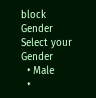block
Gender
Select your Gender
  • Male
  •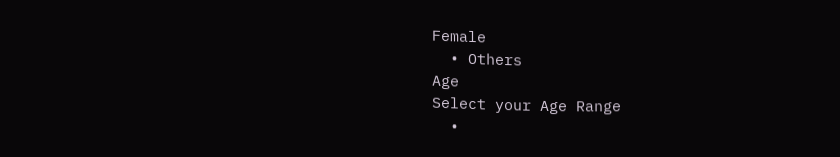Female
  • Others
Age
Select your Age Range
  •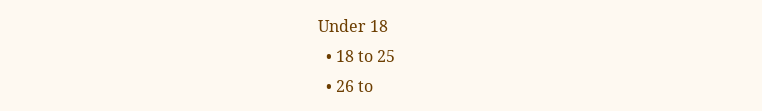Under 18
  • 18 to 25
  • 26 to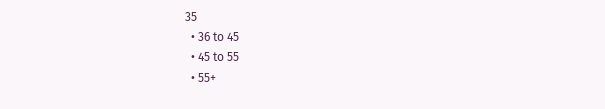35
  • 36 to 45
  • 45 to 55
  • 55+